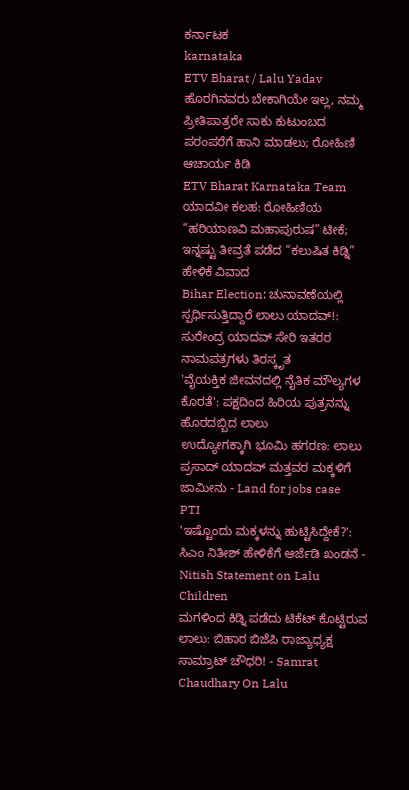ಕರ್ನಾಟಕ
karnataka
ETV Bharat / Lalu Yadav
ಹೊರಗಿನವರು ಬೇಕಾಗಿಯೇ ಇಲ್ಲ, ನಮ್ಮ ಪ್ರೀತಿಪಾತ್ರರೇ ಸಾಕು ಕುಟುಂಬದ ಪರಂಪರೆಗೆ ಹಾನಿ ಮಾಡಲು; ರೋಹಿಣಿ ಆಚಾರ್ಯ ಕಿಡಿ
ETV Bharat Karnataka Team
ಯಾದವೀ ಕಲಹ: ರೋಹಿಣಿಯ “ಹರಿಯಾಣವಿ ಮಹಾಪುರುಷ” ಟೀಕೆ; ಇನ್ನಷ್ಟು ತೀವ್ರತೆ ಪಡೆದ “ಕಲುಷಿತ ಕಿಡ್ನಿ” ಹೇಳಿಕೆ ವಿವಾದ
Bihar Election: ಚುನಾವಣೆಯಲ್ಲಿ ಸ್ಪರ್ಧಿಸುತ್ತಿದ್ದಾರೆ ಲಾಲು ಯಾದವ್!: ಸುರೇಂದ್ರ ಯಾದವ್ ಸೇರಿ ಇತರರ ನಾಮಪತ್ರಗಳು ತಿರಸ್ಕೃತ
'ವೈಯಕ್ತಿಕ ಜೀವನದಲ್ಲಿ ನೈತಿಕ ಮೌಲ್ಯಗಳ ಕೊರತೆ': ಪಕ್ಷದಿಂದ ಹಿರಿಯ ಪುತ್ರನನ್ನು ಹೊರದಬ್ಬಿದ ಲಾಲು
ಉದ್ಯೋಗಕ್ಕಾಗಿ ಭೂಮಿ ಹಗರಣ: ಲಾಲು ಪ್ರಸಾದ್ ಯಾದವ್ ಮತ್ತವರ ಮಕ್ಕಳಿಗೆ ಜಾಮೀನು - Land for jobs case
PTI
'ಇಷ್ಟೊಂದು ಮಕ್ಕಳನ್ನು ಹುಟ್ಟಿಸಿದ್ದೇಕೆ?': ಸಿಎಂ ನಿತೀಶ್ ಹೇಳಿಕೆಗೆ ಆರ್ಜೆಡಿ ಖಂಡನೆ - Nitish Statement on Lalu Children
ಮಗಳಿಂದ ಕಿಡ್ನಿ ಪಡೆದು ಟಿಕೆಟ್ ಕೊಟ್ಟಿರುವ ಲಾಲು: ಬಿಹಾರ ಬಿಜೆಪಿ ರಾಜ್ಯಾಧ್ಯಕ್ಷ ಸಾಮ್ರಾಟ್ ಚೌಧರಿ! - Samrat Chaudhary On Lalu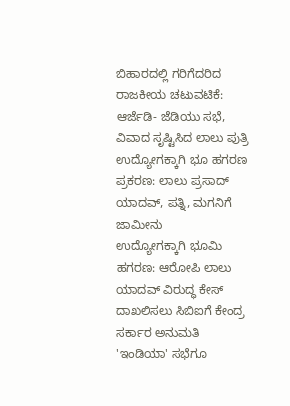ಬಿಹಾರದಲ್ಲಿ ಗರಿಗೆದರಿದ ರಾಜಕೀಯ ಚಟುವಟಿಕೆ: ಆರ್ಜೆಡಿ- ಜೆಡಿಯು ಸಭೆ, ವಿವಾದ ಸೃಷ್ಟಿಸಿದ ಲಾಲು ಪುತ್ರಿ
ಉದ್ಯೋಗಕ್ಕಾಗಿ ಭೂ ಹಗರಣ ಪ್ರಕರಣ: ಲಾಲು ಪ್ರಸಾದ್ ಯಾದವ್, ಪತ್ನಿ, ಮಗನಿಗೆ ಜಾಮೀನು
ಉದ್ಯೋಗಕ್ಕಾಗಿ ಭೂಮಿ ಹಗರಣ: ಆರೋಪಿ ಲಾಲು ಯಾದವ್ ವಿರುದ್ಧ ಕೇಸ್ ದಾಖಲಿಸಲು ಸಿಬಿಐಗೆ ಕೇಂದ್ರ ಸರ್ಕಾರ ಅನುಮತಿ
'ಇಂಡಿಯಾ' ಸಭೆಗೂ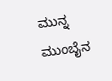ಮುನ್ನ ಮುಂಬೈನ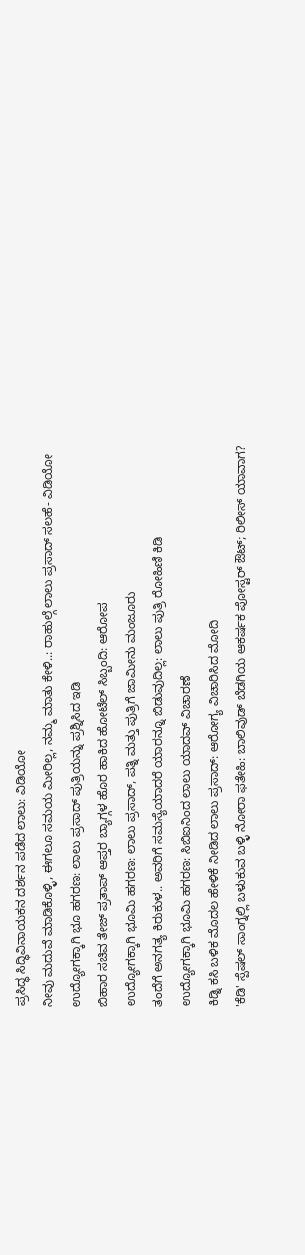ಪ್ರಸಿದ್ಧ ಸಿದ್ಧಿವಿನಾಯಕನ ದರ್ಶನ ಪಡೆದ ಲಾಲು: ವಿಡಿಯೋ
ನೀವು ಮದುವೆ ಮಾಡಿಕೊಳ್ಳಿ, ಈಗಲೂ ಸಮಯ ಮೀರಿಲ್ಲ, ನಮ್ಮ ಮಾತು ಕೇಳಿ..: ರಾಹುಲ್ಗೆ ಲಾಲು ಪ್ರಸಾದ್ ಸಲಹೆ- ವಿಡಿಯೋ
ಉದ್ಯೋಗಕ್ಕಾಗಿ ಭೂ ಹಗರಣ: ಲಾಲು ಪ್ರಸಾದ್ ಪುತ್ರಿಯನ್ನು ಪ್ರಶ್ನಿಸಿದ ಇಡಿ
ಬಿಹಾರ ಸಚಿವ ತೇಜ್ ಪ್ರತಾಪ್ ಆಪ್ತರ ಬ್ಯಾಗ್ಗಳ ಹೊರ ಹಾಕಿದ ಹೋಟೆಲ್ ಸಿಬ್ಬಂದಿ: ಆರೋಪ
ಉದ್ಯೋಗಕ್ಕಾಗಿ ಭೂಮಿ ಹಗರಣ: ಲಾಲು ಪ್ರಸಾದ್, ಪತ್ನಿ ಮತ್ತು ಪುತ್ರಿಗೆ ಜಾಮೀನು ಮಂಜೂರು
ತಂದೆಗೆ ಅನಗತ್ಯ ಕಿರುಕುಳ.. ಅವರಿಗೆ ಸಮಸ್ಯೆಯಾದರೆ ಯಾರನ್ನೂ ಬಿಡುವುದಿಲ್ಲ: ಲಾಲು ಪುತ್ರಿ ರೋಹಿಣಿ ಕಿಡಿ
ಉದ್ಯೋಗಕ್ಕಾಗಿ ಭೂಮಿ ಹಗರಣ: ಸಿಬಿಐನಿಂದ ಲಾಲು ಯಾದವ್ ವಿಚಾರಣೆ
ಕಿಡ್ನಿ ಕಸಿ ಬಳಿಕ ಮೊದಲ ಹೇಳಿಕೆ ನೀಡಿದ ಲಾಲು ಪ್ರಸಾದ್: ಆರೋಗ್ಯ ವಿಚಾರಿಸಿದ ಮೋದಿ
'ಕೆಡಿ' ಸ್ಪೆಷಲ್ ಸಾಂಗ್ನಲ್ಲಿ ಬಳುಕುವ ಬಳ್ಳಿ ನೋರಾ ಫತೇಹಿ: ಬಾಲಿವುಡ್ ಬೆಡಗಿಯ ಆಕರ್ಷಕ ಪೋಸ್ಟರ್ ಔಟ್; ರಿಲೀಸ್ ಯಾವಾಗ?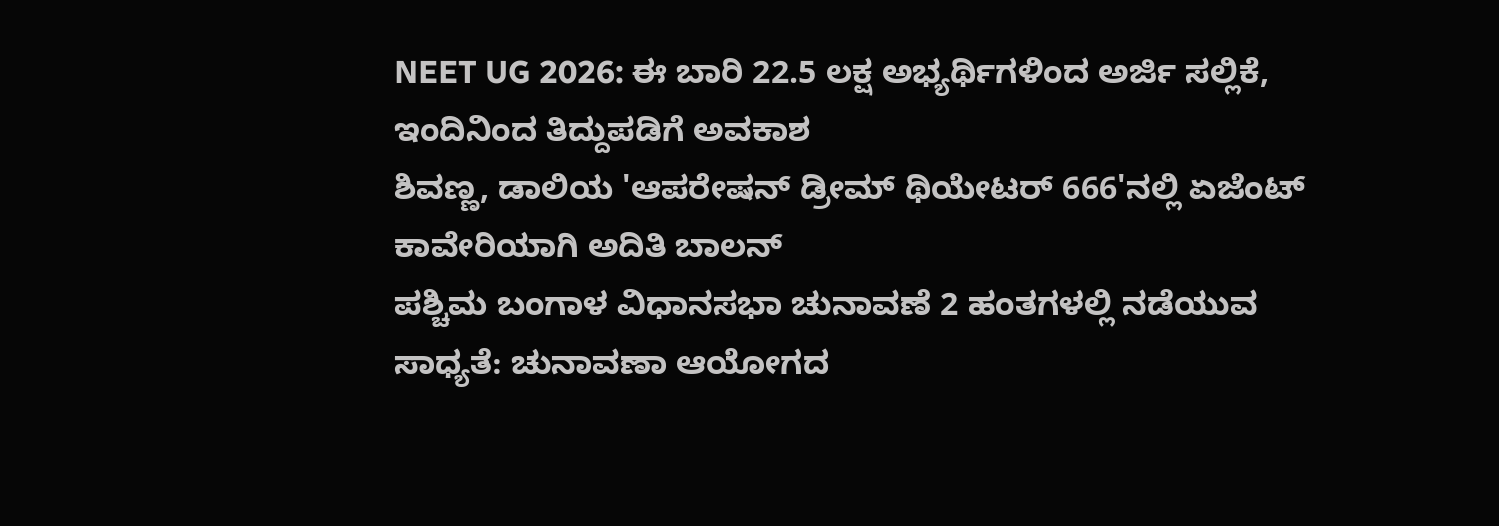NEET UG 2026: ಈ ಬಾರಿ 22.5 ಲಕ್ಷ ಅಭ್ಯರ್ಥಿಗಳಿಂದ ಅರ್ಜಿ ಸಲ್ಲಿಕೆ, ಇಂದಿನಿಂದ ತಿದ್ದುಪಡಿಗೆ ಅವಕಾಶ
ಶಿವಣ್ಣ, ಡಾಲಿಯ 'ಆಪರೇಷನ್ ಡ್ರೀಮ್ ಥಿಯೇಟರ್ 666'ನಲ್ಲಿ ಏಜೆಂಟ್ ಕಾವೇರಿಯಾಗಿ ಅದಿತಿ ಬಾಲನ್
ಪಶ್ಚಿಮ ಬಂಗಾಳ ವಿಧಾನಸಭಾ ಚುನಾವಣೆ 2 ಹಂತಗಳಲ್ಲಿ ನಡೆಯುವ ಸಾಧ್ಯತೆ: ಚುನಾವಣಾ ಆಯೋಗದ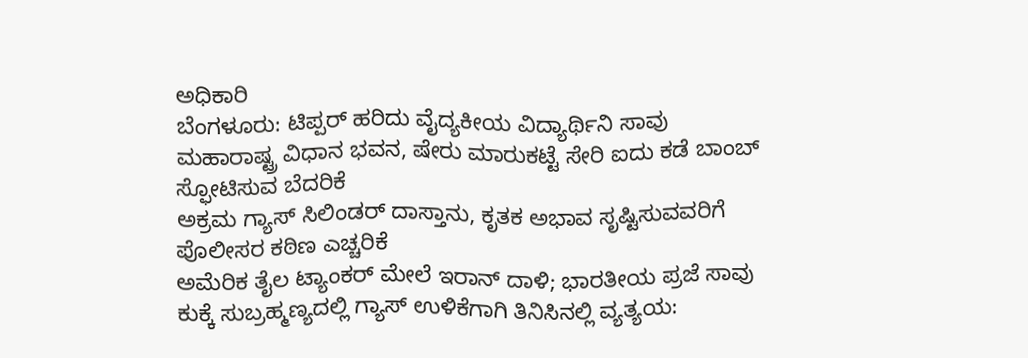ಅಧಿಕಾರಿ
ಬೆಂಗಳೂರು: ಟಿಪ್ಪರ್ ಹರಿದು ವೈದ್ಯಕೀಯ ವಿದ್ಯಾರ್ಥಿನಿ ಸಾವು
ಮಹಾರಾಷ್ಟ್ರ ವಿಧಾನ ಭವನ, ಷೇರು ಮಾರುಕಟ್ಟೆ ಸೇರಿ ಐದು ಕಡೆ ಬಾಂಬ್ ಸ್ಫೋಟಿಸುವ ಬೆದರಿಕೆ
ಅಕ್ರಮ ಗ್ಯಾಸ್ ಸಿಲಿಂಡರ್ ದಾಸ್ತಾನು, ಕೃತಕ ಅಭಾವ ಸೃಷ್ಟಿಸುವವರಿಗೆ ಪೊಲೀಸರ ಕಠಿಣ ಎಚ್ಚರಿಕೆ
ಅಮೆರಿಕ ತೈಲ ಟ್ಯಾಂಕರ್ ಮೇಲೆ ಇರಾನ್ ದಾಳಿ; ಭಾರತೀಯ ಪ್ರಜೆ ಸಾವು
ಕುಕ್ಕೆ ಸುಬ್ರಹ್ಮಣ್ಯದಲ್ಲಿ ಗ್ಯಾಸ್ ಉಳಿಕೆಗಾಗಿ ತಿನಿಸಿನಲ್ಲಿ ವ್ಯತ್ಯಯ: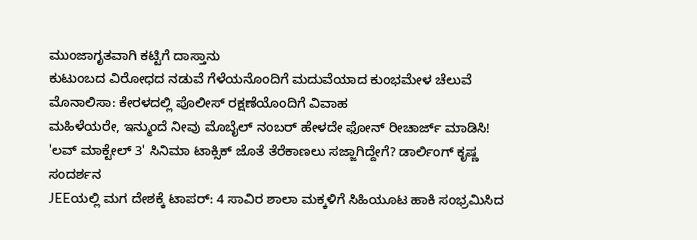ಮುಂಜಾಗೃತವಾಗಿ ಕಟ್ಟಿಗೆ ದಾಸ್ತಾನು
ಕುಟುಂಬದ ವಿರೋಧದ ನಡುವೆ ಗೆಳೆಯನೊಂದಿಗೆ ಮದುವೆಯಾದ ಕುಂಭಮೇಳ ಚೆಲುವೆ ಮೊನಾಲಿಸಾ: ಕೇರಳದಲ್ಲಿ ಪೊಲೀಸ್ ರಕ್ಷಣೆಯೊಂದಿಗೆ ವಿವಾಹ
ಮಹಿಳೆಯರೇ, ಇನ್ಮುಂದೆ ನೀವು ಮೊಬೈಲ್ ನಂಬರ್ ಹೇಳದೇ ಫೋನ್ ರೀಚಾರ್ಜ್ ಮಾಡಿಸಿ!
'ಲವ್ ಮಾಕ್ಟೇಲ್ 3' ಸಿನಿಮಾ ಟಾಕ್ಸಿಕ್ ಜೊತೆ ತೆರೆಕಾಣಲು ಸಜ್ಜಾಗಿದ್ದೇಗೆ? ಡಾರ್ಲಿಂಗ್ ಕೃಷ್ಣ ಸಂದರ್ಶನ
JEEಯಲ್ಲಿ ಮಗ ದೇಶಕ್ಕೆ ಟಾಪರ್: 4 ಸಾವಿರ ಶಾಲಾ ಮಕ್ಕಳಿಗೆ ಸಿಹಿಯೂಟ ಹಾಕಿ ಸಂಭ್ರಮಿಸಿದ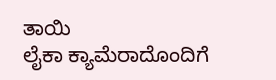ತಾಯಿ
ಲೈಕಾ ಕ್ಯಾಮೆರಾದೊಂದಿಗೆ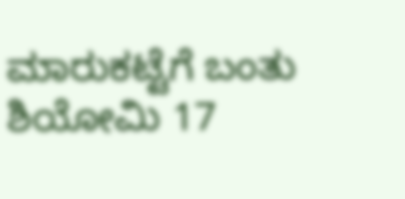ಮಾರುಕಟ್ಟೆಗೆ ಬಂತು ಶಿಯೋಮಿ 17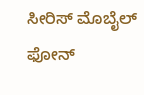ಸೀರಿಸ್ ಮೊಬೈಲ್ ಫೋನ್